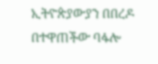ኢትዮጵያውያን በበረዶ በተዋጠችው ባፋሎ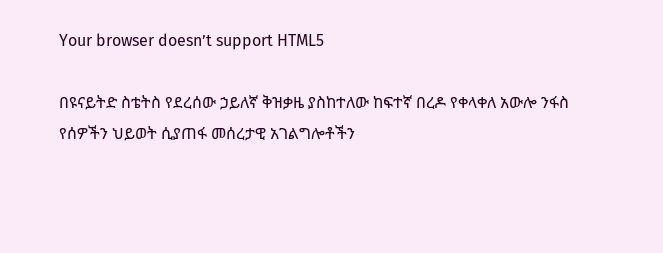Your browser doesn’t support HTML5

በዩናይትድ ስቴትስ የደረሰው ኃይለኛ ቅዝቃዜ ያስከተለው ከፍተኛ በረዶ የቀላቀለ አውሎ ንፋስ የሰዎችን ህይወት ሲያጠፋ መሰረታዊ አገልግሎቶችን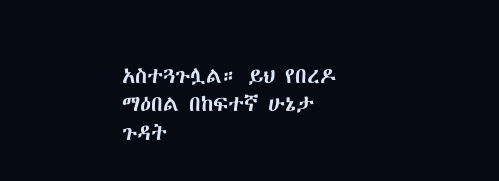አስተጓጉሏል። ይህ የበረዶ ማዕበል በከፍተኛ ሁኔታ ጉዳት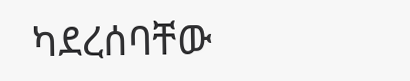ካደረሰባቸው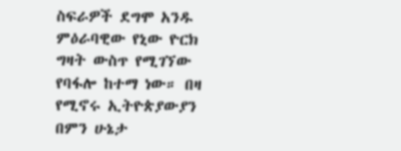ስፍራዎች ደግሞ አንዱ ምዕራባዊው የኒው ዮርክ ግዛት ውስጥ የሚገኘው የባፋሎ ከተማ ነው። በዛ የሚኖሩ ኢትዮጵያውያን በምን ሁኔታ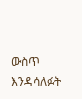ውስጥ እንዳሳለፉት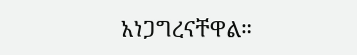አነጋግረናቸዋል።